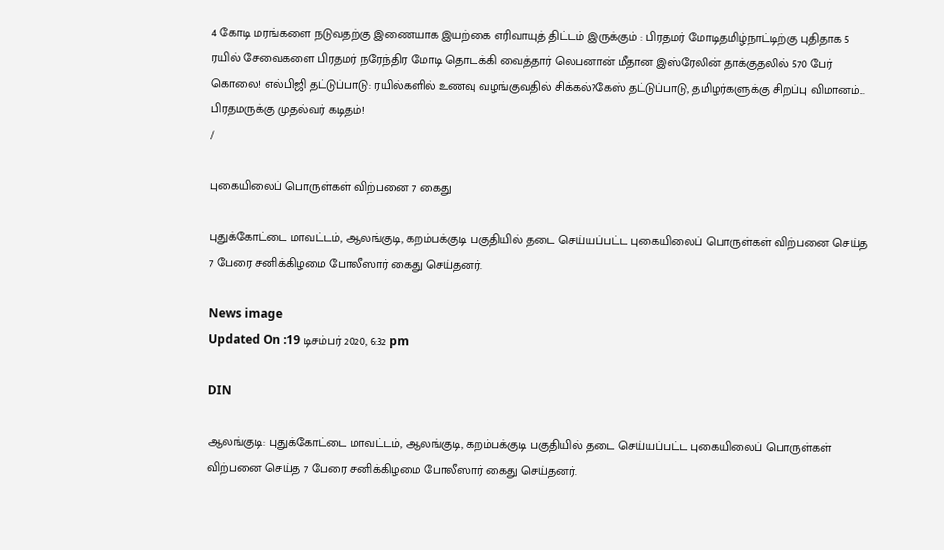4 கோடி மரங்களை நடுவதற்கு இணையாக இயற்கை எரிவாயுத் திட்டம் இருக்கும் : பிரதமர் மோடிதமிழ்நாட்டிற்கு புதிதாக 5 ரயில் சேவைகளை பிரதமர் நரேந்திர மோடி தொடக்கி வைத்தார் லெபனான் மீதான இஸ்ரேலின் தாக்குதலில் 570 பேர் கொலை! எல்பிஜி தட்டுப்பாடு: ரயில்களில் உணவு வழங்குவதில் சிக்கல்?கேஸ் தட்டுப்பாடு, தமிழர்களுக்கு சிறப்பு விமானம்... பிரதமருக்கு முதல்வர் கடிதம்!
/

புகையிலைப் பொருள்கள் விற்பனை 7 கைது

புதுக்கோட்டை மாவட்டம், ஆலங்குடி, கறம்பக்குடி பகுதியில் தடை செய்யப்பட்ட புகையிலைப் பொருள்கள் விற்பனை செய்த 7 பேரை சனிக்கிழமை போலீஸார் கைது செய்தனர்.

News image
Updated On :19 டிசம்பர் 2020, 6:32 pm

DIN

ஆலங்குடி: புதுக்கோட்டை மாவட்டம், ஆலங்குடி, கறம்பக்குடி பகுதியில் தடை செய்யப்பட்ட புகையிலைப் பொருள்கள் விற்பனை செய்த 7 பேரை சனிக்கிழமை போலீஸார் கைது செய்தனர்.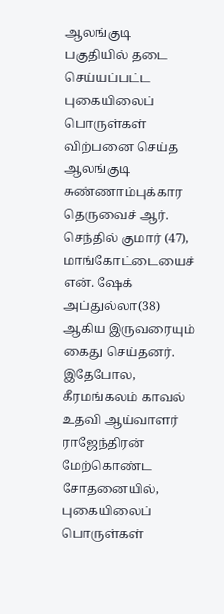ஆலங்குடி பகுதியில் தடை செய்யப்பட்ட புகையிலைப் பொருள்கள் விற்பனை செய்த ஆலங்குடி சுண்ணாம்புக்கார தெருவைச் ஆர். செந்தில் குமார் (47), மாங்கோட்டையைச் என். ஷேக் அப்துல்லா(38) ஆகிய இருவரையும் கைது செய்தனர். இதேபோல, கீரமங்கலம் காவல் உதவி ஆய்வாளர் ராஜேந்திரன் மேற்கொண்ட சோதனையில், புகையிலைப் பொருள்கள்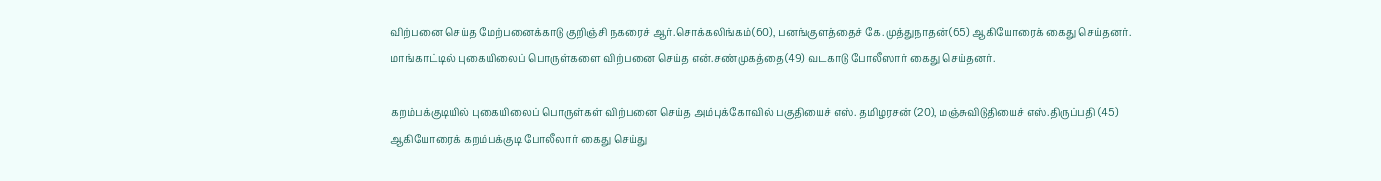விற்பனை செய்த மேற்பனைக்காடு குறிஞ்சி நகரைச் ஆர்.சொக்கலிங்கம்(60), பனங்குளத்தைச் கே.முத்துநாதன்(65) ஆகியோரைக் கைது செய்தனர். மாங்காட்டில் புகையிலைப் பொருள்களை விற்பனை செய்த என்.சண்முகத்தை(49) வடகாடு போலீஸார் கைது செய்தனர்.

கறம்பக்குடியில் புகையிலைப் பொருள்கள் விற்பனை செய்த அம்புக்கோவில் பகுதியைச் எஸ். தமிழரசன் (20), மஞ்சுவிடுதியைச் எஸ்.திருப்பதி (45) ஆகியோரைக் கறம்பக்குடி போலீலார் கைது செய்து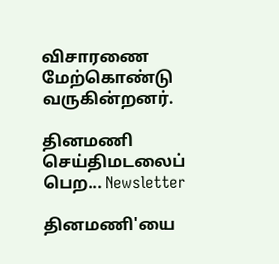விசாரணை மேற்கொண்டு வருகின்றனர்.

தினமணி செய்திமடலைப் பெற... Newsletter

தினமணி'யை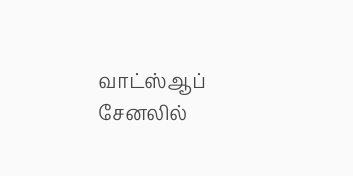வாட்ஸ்ஆப் சேனலில்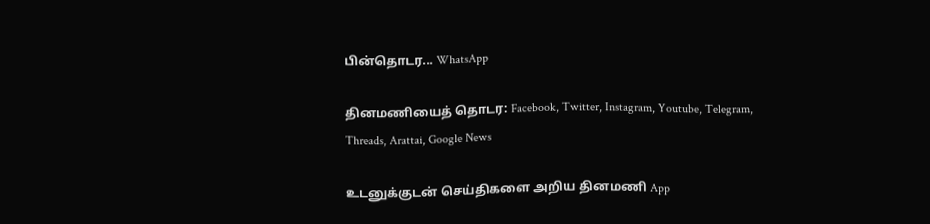பின்தொடர... WhatsApp

தினமணியைத் தொடர: Facebook, Twitter, Instagram, Youtube, Telegram, Threads, Arattai, Google News

உடனுக்குடன் செய்திகளை அறிய தினமணி App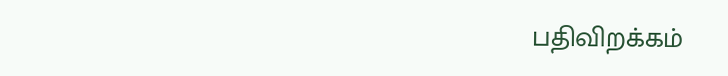பதிவிறக்கம்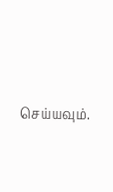செய்யவும்.